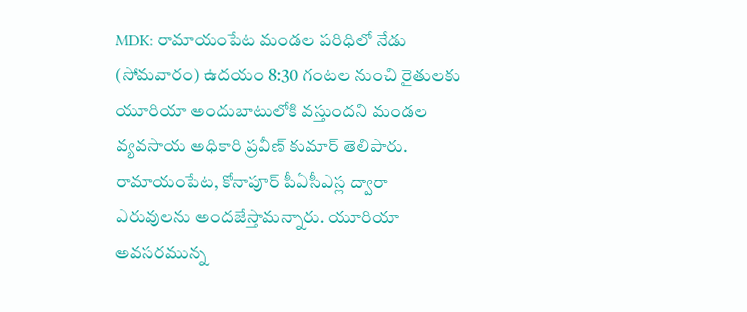MDK: రామాయంపేట మండల పరిధిలో నేడు (సోమవారం) ఉదయం 8:30 గంటల నుంచి రైతులకు యూరియా అందుబాటులోకి వస్తుందని మండల వ్యవసాయ అధికారి ప్రవీణ్ కుమార్ తెలిపారు. రామాయంపేట, కోనాపూర్ పీఏసీఎస్ల ద్వారా ఎరువులను అందజేస్తామన్నారు. యూరియా అవసరమున్న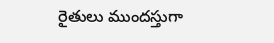రైతులు ముందస్తుగా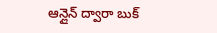ఆన్లైన్ ద్వారా బుక్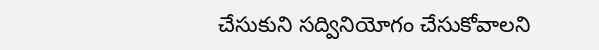చేసుకుని సద్వినియోగం చేసుకోవాలని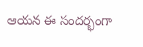ఆయన ఈ సందర్భంగా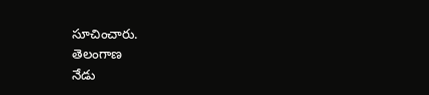సూచించారు.
తెలంగాణ
నేడు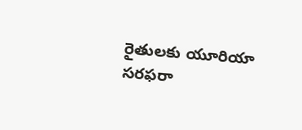రైతులకు యూరియా సరఫరా